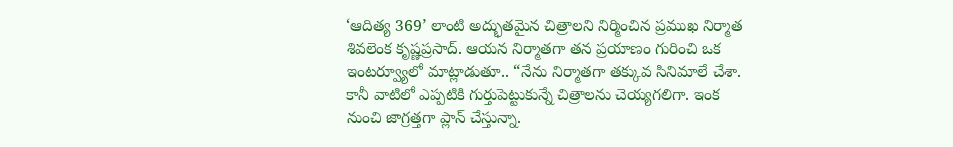‘ఆదిత్య 369’ లాంటి అద్భుతమైన చిత్రాలని నిర్మించిన ప్రముఖ నిర్మాత శివలెంక కృష్ణప్రసాద్. ఆయన నిర్మాతగా తన ప్రయాణం గురించి ఒక ఇంటర్వ్యూలో మాట్లాడుతూ.. “నేను నిర్మాతగా తక్కువ సినిమాలే చేశా. కానీ వాటిలో ఎప్పటికి గుర్తుపెట్టుకున్నే చిత్రాలను చెయ్యగలిగా. ఇంక నుంచి జాగ్రత్తగా ప్లాన్ చేస్తున్నా.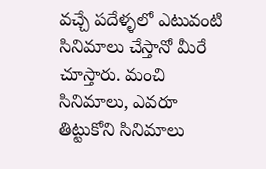వచ్చే పదేళ్ళలో ఎటువంటి సినిమాలు చేస్తానో మీరే చూస్తారు. మంచి సినిమాలు, ఎవరూ తిట్టుకోని సినిమాలు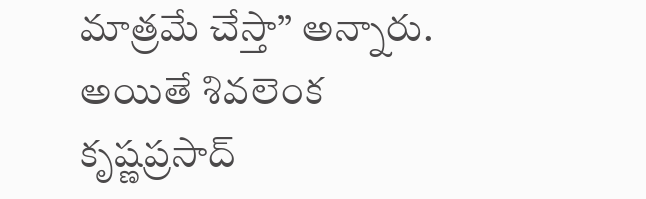మాత్రమే చేస్తా’’ అన్నారు.
అయితే శివలెంక కృష్ణప్రసాద్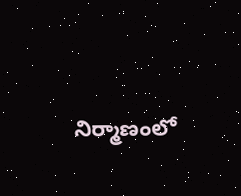నిర్మాణంలో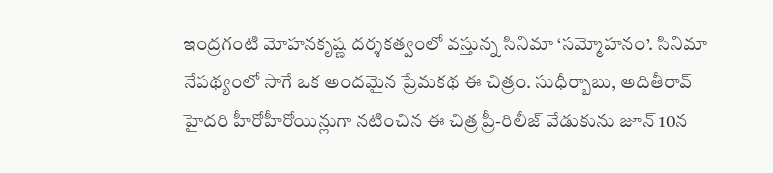ఇంద్రగంటి మోహనకృష్ణ దర్శకత్వంలో వస్తున్న సినిమా ‘సమ్మోహనం’. సినిమా నేపథ్యంలో సాగే ఒక అందమైన ప్రేమకథ ఈ చిత్రం. సుధీర్బాబు, అదితీరావ్ హైదరి హీరోహీరోయిన్లుగా నటించిన ఈ చిత్ర ప్రీ-రిలీజ్ వేడుకును జూన్ 10న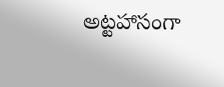అట్టహాసంగా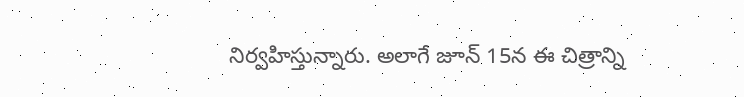నిర్వహిస్తున్నారు. అలాగే జూన్ 15న ఈ చిత్రాన్ని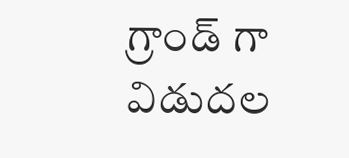గ్రాండ్ గా విడుదల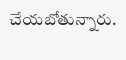చేయబోతున్నారు.